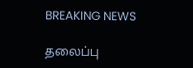BREAKING NEWS

தலைப்பு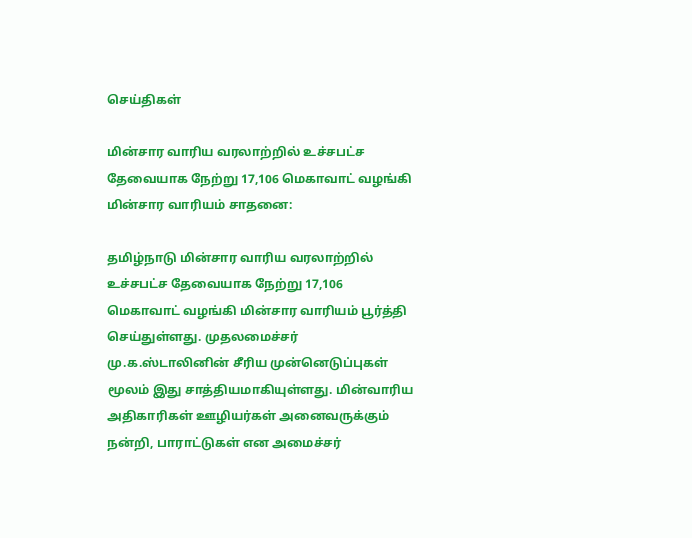செய்திகள்

மின்சார வாரிய வரலாற்றில் உச்சபட்ச தேவையாக நேற்று 17,106 மெகாவாட் வழங்கி மின்சார வாரியம் சாதனை:

தமிழ்நாடு மின்சார வாரிய வரலாற்றில் உச்சபட்ச தேவையாக நேற்று 17,106 மெகாவாட் வழங்கி மின்சார வாரியம் பூர்த்தி செய்துள்ளது. முதலமைச்சர் மு.க.ஸ்டாலினின் சீரிய முன்னெடுப்புகள் மூலம் இது சாத்தியமாகியுள்ளது. மின்வாரிய அதிகாரிகள் ஊழியர்கள் அனைவருக்கும் நன்றி, பாராட்டுகள் என அமைச்சர்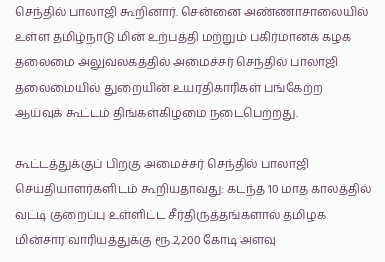செந்தில் பாலாஜி கூறினார். சென்னை அண்ணாசாலையில் உள்ள தமிழ்நாடு மின் உற்பத்தி மற்றும் பகிர்மானக் கழக தலைமை அலுவலகத்தில் அமைச்சர் செந்தில் பாலாஜி தலைமையில் துறையின் உயரதிகாரிகள் பங்கேற்ற ஆய்வுக் கூட்டம் திங்கள்கிழமை நடைபெற்றது.

கூட்டத்துக்குப் பிறகு அமைச்சர் செந்தில் பாலாஜி செய்தியாளர்களிடம் கூறியதாவது: கடந்த 10 மாத காலத்தில் வட்டி குறைப்பு உள்ளிட்ட சீர்திருத்தங்களால் தமிழக மின்சார வாரியத்துக்கு ரூ.2,200 கோடி அளவு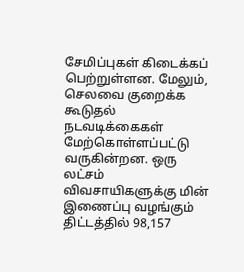சேமிப்புகள் கிடைக்கப் பெற்றுள்ளன. மேலும், செலவை குறைக்க கூடுதல் நடவடிக்கைகள் மேற்கொள்ளப்பட்டு வருகின்றன. ஒரு லட்சம் விவசாயிகளுக்கு மின் இணைப்பு வழங்கும் திட்டத்தில் 98,157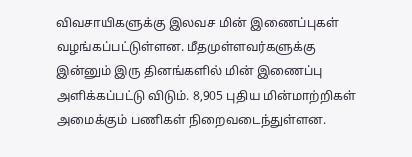விவசாயிகளுக்கு இலவச மின் இணைப்புகள் வழங்கப்பட்டுள்ளன. மீதமுள்ளவர்களுக்கு இன்னும் இரு தினங்களில் மின் இணைப்பு அளிக்கப்பட்டு விடும். 8,905 புதிய மின்மாற்றிகள் அமைக்கும் பணிகள் நிறைவடைந்துள்ளன.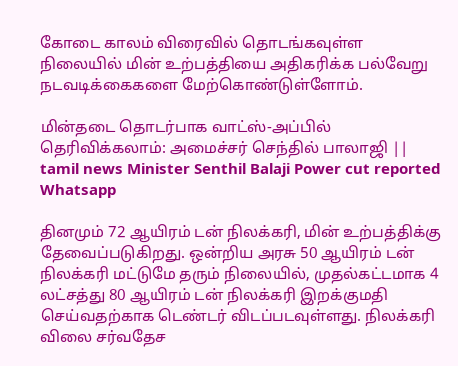கோடை காலம் விரைவில் தொடங்கவுள்ள நிலையில் மின் உற்பத்தியை அதிகரிக்க பல்வேறு நடவடிக்கைகளை மேற்கொண்டுள்ளோம்.

மின்தடை தொடர்பாக வாட்ஸ்-அப்பில் தெரிவிக்கலாம்: அமைச்சர் செந்தில் பாலாஜி ||  tamil news Minister Senthil Balaji Power cut reported Whatsapp

தினமும் 72 ஆயிரம் டன் நிலக்கரி, மின் உற்பத்திக்கு தேவைப்படுகிறது. ஒன்றிய அரசு 50 ஆயிரம் டன் நிலக்கரி மட்டுமே தரும் நிலையில், முதல்கட்டமாக 4 லட்சத்து 80 ஆயிரம் டன் நிலக்கரி இறக்குமதி செய்வதற்காக டெண்டர் விடப்படவுள்ளது. நிலக்கரி விலை சர்வதேச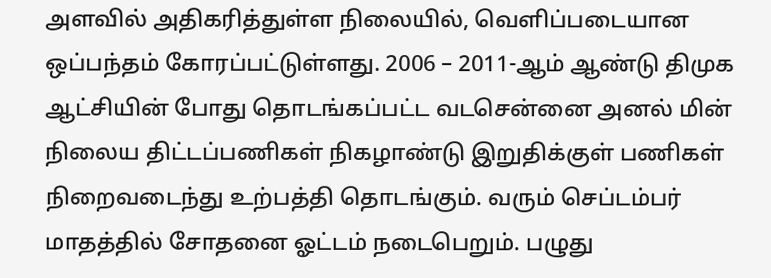அளவில் அதிகரித்துள்ள நிலையில், வெளிப்படையான ஒப்பந்தம் கோரப்பட்டுள்ளது. 2006 – 2011-ஆம் ஆண்டு திமுக ஆட்சியின் போது தொடங்கப்பட்ட வடசென்னை அனல் மின் நிலைய திட்டப்பணிகள் நிகழாண்டு இறுதிக்குள் பணிகள் நிறைவடைந்து உற்பத்தி தொடங்கும். வரும் செப்டம்பர் மாதத்தில் சோதனை ஓட்டம் நடைபெறும். பழுது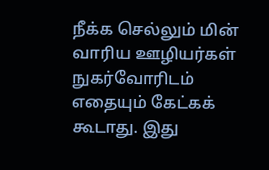நீக்க செல்லும் மின் வாரிய ஊழியர்கள் நுகர்வோரிடம் எதையும் கேட்கக் கூடாது. இது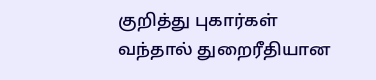குறித்து புகார்கள் வந்தால் துறைரீதியான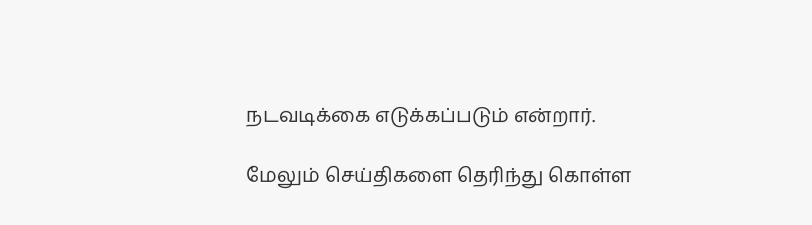நடவடிக்கை எடுக்கப்படும் என்றார்.

மேலும் செய்திகளை தெரிந்து கொள்ள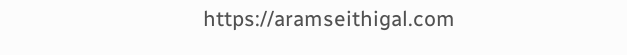https://aramseithigal.com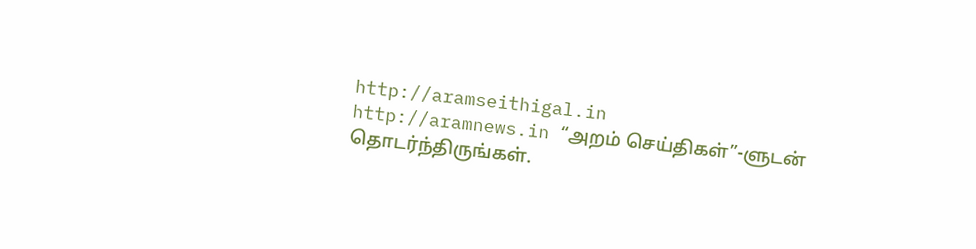http://aramseithigal.in  http://aramnews.in “அறம் செய்திகள்”-ளுடன் தொடர்ந்திருங்கள்.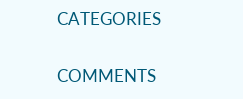CATEGORIES

COMMENTS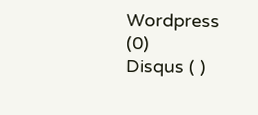Wordpress (0)
Disqus ( )